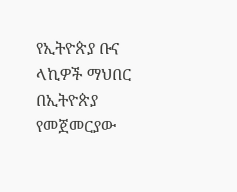የኢትዮጵያ ቡና ላኪዎች ማህበር በኢትዮጵያ የመጀመርያው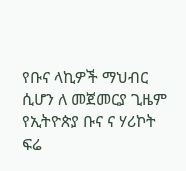የቡና ላኪዎች ማህብር ሲሆን ለ መጀመርያ ጊዜም የኢትዮጵያ ቡና ና ሃሪኮት ፍሬ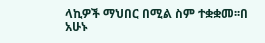ላኪዎች ማህበር በሚል ስም ተቋቋመ፡፡በ አሁኑ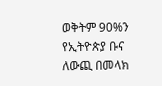ወቅትም 90%ን የኢትዮጵያ ቡና ለውጪ በመላክ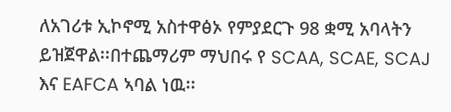ለአገሪቱ ኢኮኖሚ አስተዋፅኦ የምያደርጉ 98 ቋሚ አባላትን ይዝጀዋል፡፡በተጨማሪም ማህበሩ የ SCAA, SCAE, SCAJ እና EAFCA ኣባል ነዉ፡፡